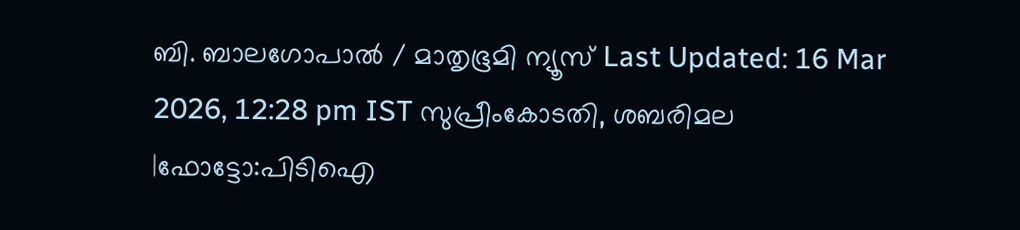ബി. ബാലഗോപാൽ / മാതൃഭൂമി ന്യൂസ് Last Updated: 16 Mar 2026, 12:28 pm IST സുപ്രീംകോടതി, ശബരിമല |ഫോട്ടോ:പിടിഐ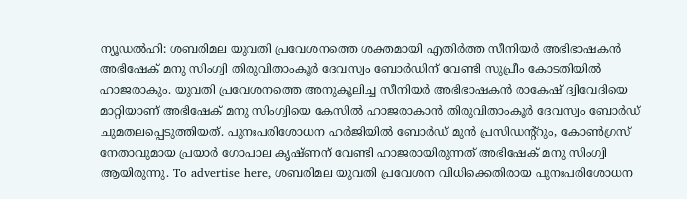ന്യൂഡൽഹി: ശബരിമല യുവതി പ്രവേശനത്തെ ശക്തമായി എതിർത്ത സീനിയർ അഭിഭാഷകൻ അഭിഷേക് മനു സിംഗ്വി തിരുവിതാംകൂർ ദേവസ്വം ബോർഡിന് വേണ്ടി സുപ്രീം കോടതിയിൽ ഹാജരാകും. യുവതി പ്രവേശനത്തെ അനുകൂലിച്ച സീനിയർ അഭിഭാഷകൻ രാകേഷ് ദ്വിവേദിയെ മാറ്റിയാണ് അഭിഷേക് മനു സിംഗ്വിയെ കേസിൽ ഹാജരാകാൻ തിരുവിതാംകൂർ ദേവസ്വം ബോർഡ് ചുമതലപ്പെടുത്തിയത്. പുനഃപരിശോധന ഹർജിയിൽ ബോർഡ് മുൻ പ്രസിഡന്റ്റും, കോൺഗ്രസ് നേതാവുമായ പ്രയാർ ഗോപാല കൃഷ്ണന് വേണ്ടി ഹാജരായിരുന്നത് അഭിഷേക് മനു സിംഗ്വി ആയിരുന്നു. To advertise here, ശബരിമല യുവതി പ്രവേശന വിധിക്കെതിരായ പുനഃപരിശോധന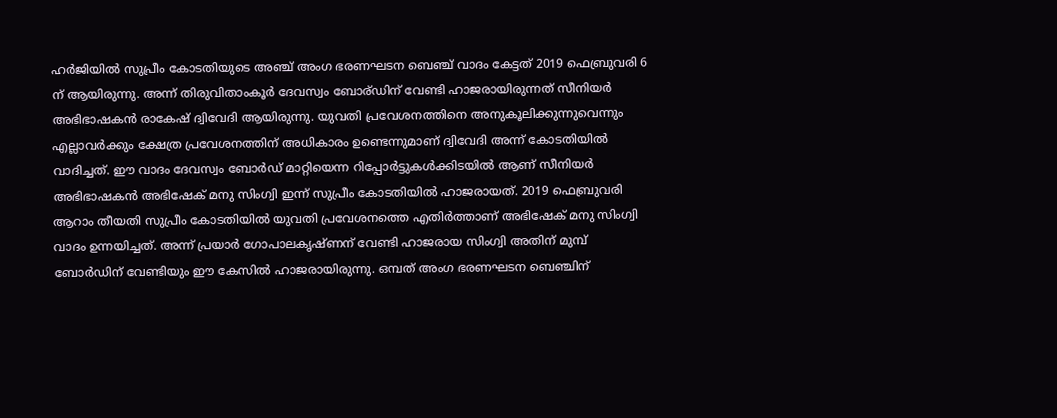ഹർജിയിൽ സുപ്രീം കോടതിയുടെ അഞ്ച് അംഗ ഭരണഘടന ബെഞ്ച് വാദം കേട്ടത് 2019 ഫെബ്രുവരി 6 ന് ആയിരുന്നു. അന്ന് തിരുവിതാംകൂർ ദേവസ്വം ബോര്ഡിന് വേണ്ടി ഹാജരായിരുന്നത് സീനിയർ അഭിഭാഷകൻ രാകേഷ് ദ്വിവേദി ആയിരുന്നു. യുവതി പ്രവേശനത്തിനെ അനുകൂലിക്കുന്നുവെന്നും എല്ലാവർക്കും ക്ഷേത്ര പ്രവേശനത്തിന് അധികാരം ഉണ്ടെന്നുമാണ് ദ്വിവേദി അന്ന് കോടതിയിൽ വാദിച്ചത്. ഈ വാദം ദേവസ്വം ബോർഡ് മാറ്റിയെന്ന റിപ്പോർട്ടുകൾക്കിടയിൽ ആണ് സീനിയർ അഭിഭാഷകൻ അഭിഷേക് മനു സിംഗ്വി ഇന്ന് സുപ്രീം കോടതിയിൽ ഹാജരായത്. 2019 ഫെബ്രുവരി ആറാം തീയതി സുപ്രീം കോടതിയിൽ യുവതി പ്രവേശനത്തെ എതിർത്താണ് അഭിഷേക് മനു സിംഗ്വി വാദം ഉന്നയിച്ചത്. അന്ന് പ്രയാർ ഗോപാലകൃഷ്ണന് വേണ്ടി ഹാജരായ സിംഗ്വി അതിന് മുമ്പ് ബോർഡിന് വേണ്ടിയും ഈ കേസിൽ ഹാജരായിരുന്നു. ഒമ്പത് അംഗ ഭരണഘടന ബെഞ്ചിന്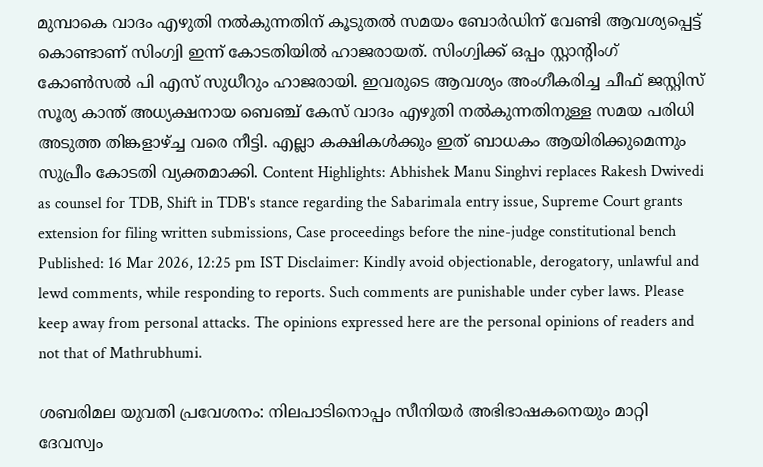മുമ്പാകെ വാദം എഴുതി നൽകുന്നതിന് കൂടുതൽ സമയം ബോർഡിന് വേണ്ടി ആവശ്യപ്പെട്ട് കൊണ്ടാണ് സിംഗ്വി ഇന്ന് കോടതിയിൽ ഹാജരായത്. സിംഗ്വിക്ക് ഒപ്പം സ്റ്റാന്റിംഗ് കോൺസൽ പി എസ് സുധീറും ഹാജരായി. ഇവരുടെ ആവശ്യം അംഗീകരിച്ച ചീഫ് ജസ്റ്റിസ് സൂര്യ കാന്ത് അധ്യക്ഷനായ ബെഞ്ച് കേസ് വാദം എഴുതി നൽകുന്നതിനുള്ള സമയ പരിധി അടുത്ത തിങ്കളാഴ്ച്ച വരെ നീട്ടി. എല്ലാ കക്ഷികൾക്കും ഇത് ബാധകം ആയിരിക്കുമെന്നും സുപ്രീം കോടതി വ്യക്തമാക്കി. Content Highlights: Abhishek Manu Singhvi replaces Rakesh Dwivedi as counsel for TDB, Shift in TDB's stance regarding the Sabarimala entry issue, Supreme Court grants extension for filing written submissions, Case proceedings before the nine-judge constitutional bench Published: 16 Mar 2026, 12:25 pm IST Disclaimer: Kindly avoid objectionable, derogatory, unlawful and lewd comments, while responding to reports. Such comments are punishable under cyber laws. Please keep away from personal attacks. The opinions expressed here are the personal opinions of readers and not that of Mathrubhumi.

ശബരിമല യുവതി പ്രവേശനം: നിലപാടിനൊപ്പം സീനിയർ അഭിഭാഷകനെയും മാറ്റി ദേവസ്വം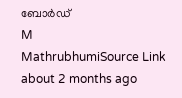ബോർഡ്
M
MathrubhumiSource Link
about 2 months ago